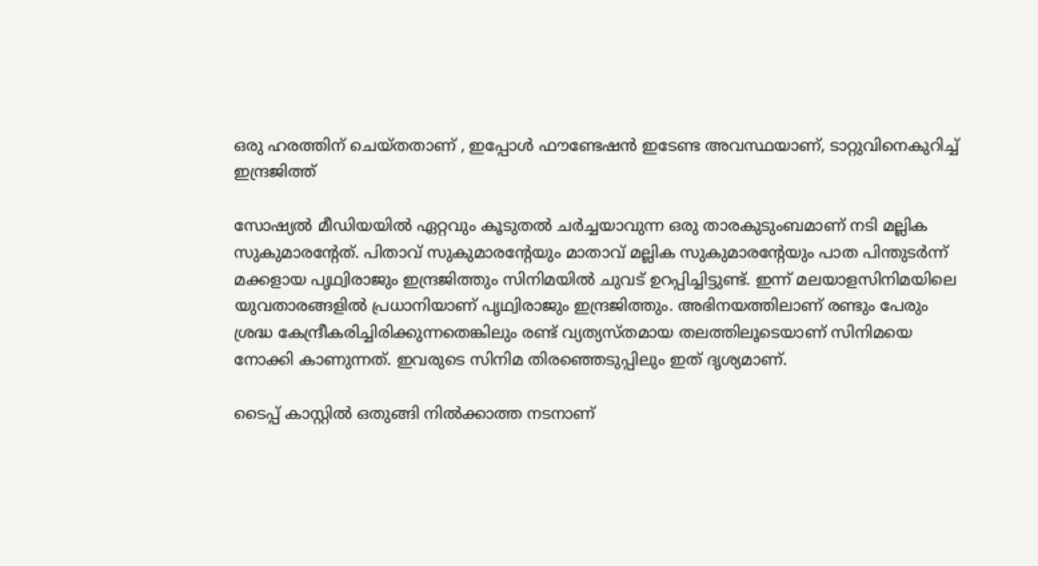ഒരു ഹരത്തിന് ചെയ്തതാണ് , ഇപ്പോൾ ഫൗണ്ടേഷന്‍ ഇടേണ്ട അവസ്ഥയാണ്, ടാറ്റുവിനെകുറിച്ച് ഇന്ദ്രജിത്ത്

സോഷ്യൽ മീഡിയയിൽ ഏറ്റവും കൂടുതൽ ചർച്ചയാവുന്ന ഒരു താരകുടുംബമാണ് നടി മല്ലിക സുകുമാരന്റേത്. പിതാവ് സുകുമാരന്റേയും മാതാവ് മല്ലിക സുകുമാരന്റേയും പാത പിന്തുടർന്ന് മക്കളായ പൃഥ്വിരാജും ഇന്ദ്രജിത്തും സിനിമയിൽ ചുവട് ഉറപ്പിച്ചിട്ടുണ്ട്. ഇന്ന് മലയാളസിനിമയിലെ യുവതാരങ്ങളിൽ പ്രധാനിയാണ് പൃഥ്വിരാജും ഇന്ദ്രജിത്തും. അഭിനയത്തിലാണ് രണ്ടും പേരും ശ്രദ്ധ കേന്ദ്രീകരിച്ചിരിക്കുന്നതെങ്കിലും രണ്ട് വ്യത്യസ്തമായ തലത്തിലൂടെയാണ് സിനിമയെ നോക്കി കാണുന്നത്. ഇവരുടെ സിനിമ തിരഞ്ഞെടുപ്പിലും ഇത് ദൃശ്യമാണ്.

ടൈപ്പ് കാസ്റ്റിൽ ഒതുങ്ങി നിൽക്കാത്ത നടനാണ്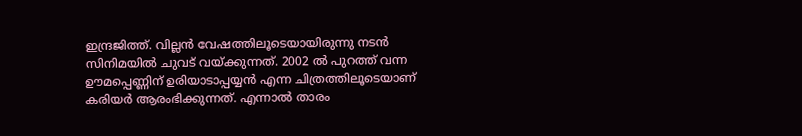ഇന്ദ്രജിത്ത്. വില്ലൻ വേഷത്തിലൂടെയായിരുന്നു നടൻ സിനിമയിൽ ചുവട് വയ്ക്കുന്നത്. 2002 ൽ പുറത്ത് വന്ന ഊമപ്പെണ്ണിന്‌ ഉരിയാടാപ്പയ്യൻ എന്ന ചിത്രത്തിലൂടെയാണ് കരിയർ ആരംഭിക്കുന്നത്. എന്നാൽ താരം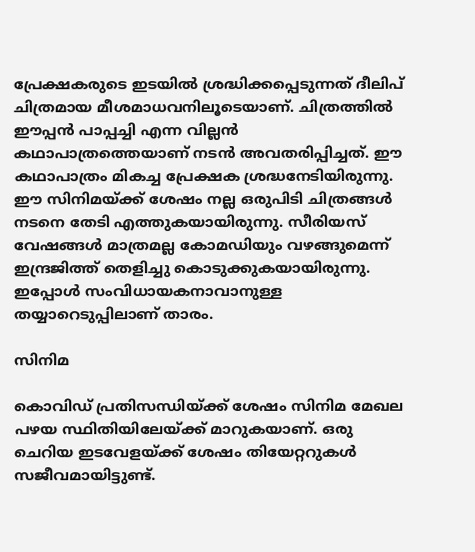പ്രേക്ഷകരുടെ ഇടയിൽ ശ്രദ്ധിക്കപ്പെടുന്നത് ദീലിപ് ചിത്രമായ മീശമാധവനിലൂടെയാണ്. ചിത്രത്തിൽ ഈപ്പൻ പാപ്പച്ചി എന്ന വില്ലൻ കഥാപാത്രത്തെയാണ് നടൻ അവതരിപ്പിച്ചത്. ഈ കഥാപാത്രം മികച്ച പ്രേക്ഷക ശ്രദ്ധനേടിയിരുന്നു. ഈ സിനിമയ്ക്ക് ശേഷം നല്ല ഒരുപിടി ചിത്രങ്ങൾ നടനെ തേടി എത്തുകയായിരുന്നു. സീരിയസ് വേഷങ്ങൾ മാത്രമല്ല കോമഡ‍ിയും വഴങ്ങുമെന്ന് ഇന്ദ്രജിത്ത് തെളിച്ചു കൊടുക്കുകയായിരുന്നു. ഇപ്പോൾ സംവിധായകനാവാനുള്ള തയ്യാറെടുപ്പിലാണ് താരം.

സിനിമ

കൊവിഡ് പ്രതിസന്ധിയ്ക്ക് ശേഷം സിനിമ മേഖല പഴയ സ്ഥിതിയിലേയ്ക്ക് മാറുകയാണ്. ഒരു ചെറിയ ഇടവേളയ്ക്ക് ശേഷം തിയേറ്ററുകൾ സജീവമായിട്ടുണ്ട്.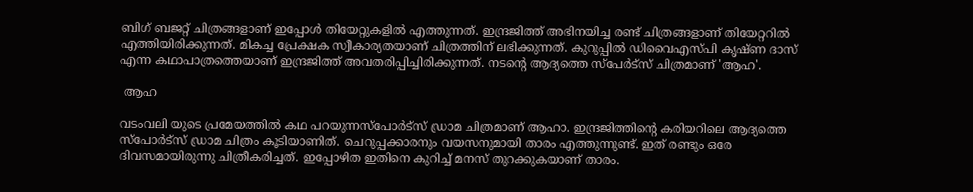ബിഗ് ബജറ്റ് ചിത്രങ്ങളാണ് ഇപ്പോൾ തിയേറ്റുകളിൽ എത്തുന്നത്. ഇന്ദ്രജിത്ത് അഭിനയിച്ച രണ്ട് ചിത്രങ്ങളാണ് തിയേറ്ററിൽ എത്തിയിരിക്കുന്നത്. മികച്ച പ്രേക്ഷക സ്വീകാര്യതയാണ് ചിത്രത്തിന് ലഭിക്കുന്നത്. കുറുപ്പിൽ ഡിവൈഎസ്പി കൃഷ്ണ ദാസ് എന്ന കഥാപാത്രത്തെയാണ് ഇന്ദ്രജിത്ത് അവതരിപ്പിച്ചിരിക്കുന്നത്. നടന്റെ ആദ്യത്തെ സ്പേർട്സ് ചിത്രമാണ് 'ആഹ'.

 ആഹ

വടംവലി യുടെ പ്രമേയത്തിൽ കഥ പറയുന്നസ്‌പോര്‍ട്‌സ് ഡ്രാമ ചിത്രമാണ് ആഹാ. ഇന്ദ്രജിത്തിന്റെ കരിയറിലെ ആദ്യത്തെ സ്‌പോര്‍ട്‌സ് ഡ്രാമ ചിത്രം കൂടിയാണിത്. ചെറുപ്പക്കാരനും വയസനുമായി താരം എത്തുന്നുണ്ട്. ഇത് രണ്ടും ഒരേ ദിവസമായിരുന്നു ചിത്രീകരിച്ചത്. ഇപ്പോഴിത ഇതിനെ കുറിച്ച് മനസ് തുറക്കുകയാണ് താരം.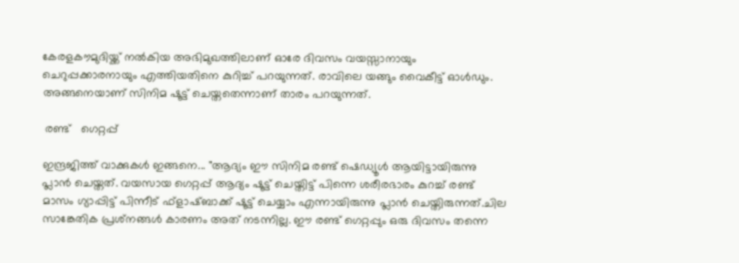കേരളകൗമുദിയ്ക്ക് നൽകിയ അഭിമുഖത്തിലാണ് ഓരേ ദിവസം വയസ്സാനായും ചെറുപ്പക്കാരനായും എത്തിയതിനെ കുറിച്ച് പറയുന്നത്. രാവിലെ യങ്ങും വൈകീട്ട് ഓള്‍ഡും. അങ്ങനെയാണ് സിനിമ ഷൂട്ട് ചെയ്തതെന്നാണ് താരം പറയുന്നത്.

 രണ്ട്   ഗെറ്റപ്പ്

ഇന്ദ്രജിത്ത് വാക്കുകൾ ഇങ്ങനെ... "ആദ്യം ഈ സിനിമ രണ്ട് ഷെഡ്യൂള്‍ ആയിട്ടായിരുന്നു പ്ലാന്‍ ചെയ്തത്. വയസായ ഗെറ്റപ്പ് ആദ്യം ഷൂട്ട് ചെയ്തിട്ട് പിന്നെ ശരീരഭാരം കുറച്ച് രണ്ട് മാസം ഗ്യാപ്പിട്ട് പിന്നീട് ഫ്‌ളാഷ്ബാക്ക് ഷൂട്ട് ചെയ്യാം എന്നായിരുന്നു പ്ലാന്‍ ചെയ്തിരുന്നത്.ചില സാങ്കേതിക പ്രശ്‌നങ്ങള്‍ കാരണം അത് നടന്നില്ല. ഈ രണ്ട് ഗെറ്റപ്പും ഒരു ദിവസം തന്നെ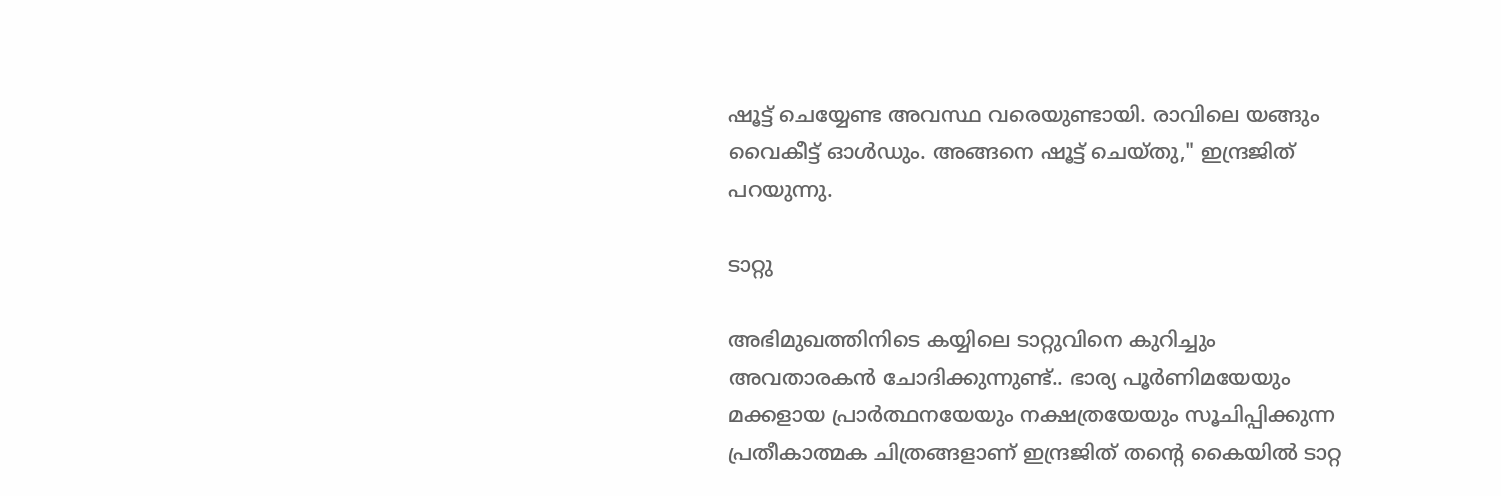ഷൂട്ട് ചെയ്യേണ്ട അവസ്ഥ വരെയുണ്ടായി. രാവിലെ യങ്ങും വൈകീട്ട് ഓള്‍ഡും. അങ്ങനെ ഷൂട്ട് ചെയ്തു," ഇന്ദ്രജിത് പറയുന്നു.

ടാറ്റു

അഭിമുഖത്തിനിടെ കയ്യിലെ ടാറ്റുവിനെ കുറിച്ചും അവതാരകൻ ചോദിക്കുന്നുണ്ട്.. ഭാര്യ പൂര്‍ണിമയേയും മക്കളായ പ്രാര്‍ത്ഥനയേയും നക്ഷത്രയേയും സൂചിപ്പിക്കുന്ന പ്രതീകാത്മക ചിത്രങ്ങളാണ് ഇന്ദ്രജിത് തന്റെ കൈയില്‍ ടാറ്റ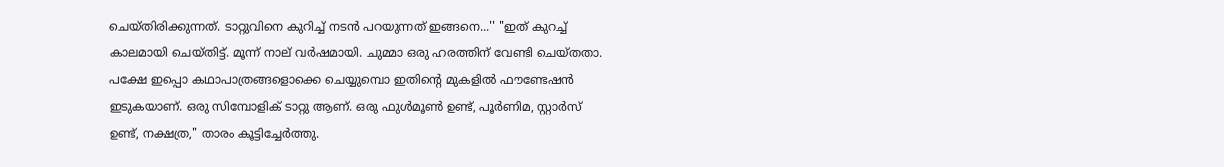ചെയ്തിരിക്കുന്നത്. ടാറ്റുവിനെ കുറിച്ച് നടൻ പറയുന്നത് ഇങ്ങനെ...'' "ഇത് കുറച്ച് കാലമായി ചെയ്തിട്ട്. മൂന്ന് നാല് വര്‍ഷമായി. ചുമ്മാ ഒരു ഹരത്തിന് വേണ്ടി ചെയ്തതാ. പക്ഷേ ഇപ്പൊ കഥാപാത്രങ്ങളൊക്കെ ചെയ്യുമ്പൊ ഇതിന്റെ മുകളില്‍ ഫൗണ്ടേഷന്‍ ഇടുകയാണ്. ഒരു സിമ്പോളിക് ടാറ്റു ആണ്. ഒരു ഫുള്‍മൂണ്‍ ഉണ്ട്, പൂര്‍ണിമ, സ്റ്റാര്‍സ് ഉണ്ട്, നക്ഷത്ര," താരം കൂട്ടിച്ചേര്‍ത്തു.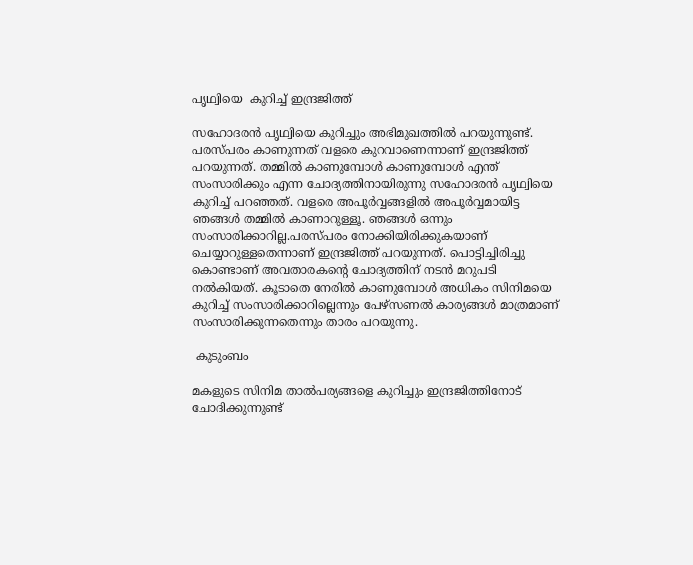പൃഥ്വിയെ  കുറിച്ച് ഇന്ദ്രജിത്ത്

സഹോദരൻ പൃഥ്വിയെ കുറിച്ചും അഭിമുഖത്തിൽ പറയുന്നുണ്ട്. പരസ്പരം കാണുന്നത് വളരെ കുറവാണെന്നാണ് ഇന്ദ്രജിത്ത് പറയുന്നത്. തമ്മിൽ കാണുമ്പോൾ കാണുമ്പോൾ എന്ത് സംസാരിക്കും എന്ന ചോദ്യത്തിനായിരുന്നു സഹോദരൻ പൃഥ്വിയെ കുറിച്ച് പറഞ്ഞത്. വളരെ അപൂർവ്വങ്ങളിൽ അപൂർവ്വമായിട്ട ഞങ്ങൾ തമ്മിൽ കാണാറുള്ളൂ. ഞങ്ങൾ ഒന്നും സംസാരിക്കാറില്ല.പരസ്പരം നോക്കിയിരിക്കുകയാണ് ചെയ്യാറുള്ളതെന്നാണ് ഇന്ദ്രജിത്ത് പറയുന്നത്. പൊട്ടിച്ചിരിച്ചു കൊണ്ടാണ് അവതാരകന്റെ ചോദ്യത്തിന് നടൻ മറുപടി നൽകിയത്. കൂടാതെ നേരിൽ കാണുമ്പോൾ അധികം സിനിമയെ കുറിച്ച് സംസാരിക്കാറില്ലെന്നും പേഴ്സണൽ കാര്യങ്ങൾ മാത്രമാണ് സംസാരിക്കുന്നതെന്നും താരം പറയുന്നു.

 കുടുംബം

മകളുടെ സിനിമ താൽപര്യങ്ങളെ കുറിച്ചും ഇന്ദ്രജിത്തിനോട് ചോദിക്കുന്നുണ്ട്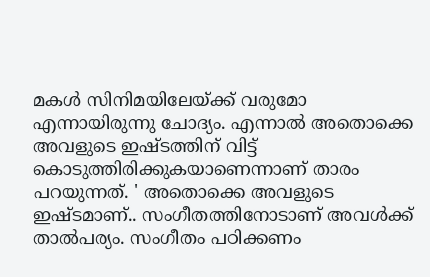മകൾ സിനിമയിലേയ്ക്ക് വരുമോ എന്നായിരുന്നു ചോദ്യം. എന്നാൽ അതൊക്കെ അവളുടെ ഇഷ്ടത്തിന് വിട്ട് കൊടുത്തിരിക്കുകയാണെന്നാണ് താരം പറയുന്നത്. ' അതൊക്കെ അവളുടെ ഇഷ്ടമാണ്.. സംഗീതത്തിനോടാണ് അവൾക്ക് താൽപര്യം. സംഗീതം പഠിക്കണം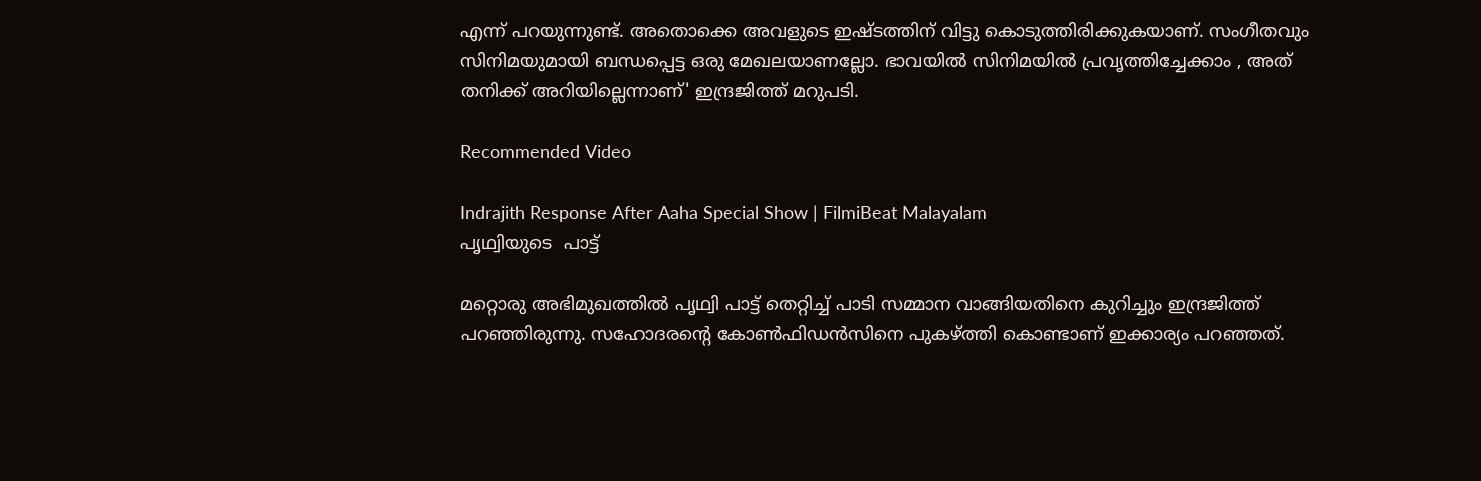എന്ന് പറയുന്നുണ്ട്. അതൊക്കെ അവളുടെ ഇഷ്ടത്തിന് വിട്ടു കൊടുത്തിരിക്കുകയാണ്. സംഗീതവും സിനിമയുമായി ബന്ധപ്പെട്ട ഒരു മേഖലയാണല്ലോ. ഭാവയിൽ സിനിമയിൽ പ്രവൃത്തിച്ചേക്കാം , അത് തനിക്ക് അറിയില്ലെന്നാണ്' ഇന്ദ്രജിത്ത് മറുപടി.

Recommended Video

Indrajith Response After Aaha Special Show | FilmiBeat Malayalam
പൃഥ്വിയുടെ  പാട്ട്

മറ്റൊരു അഭിമുഖത്തിൽ പൃഥ്വി പാട്ട് തെറ്റിച്ച് പാടി സമ്മാന വാങ്ങിയതിനെ കുറിച്ചും ഇന്ദ്രജിത്ത് പറഞ്ഞിരുന്നു. സഹോദരന്റെ കോൺഫിഡൻസിനെ പുകഴ്ത്തി കൊണ്ടാണ് ഇക്കാര്യം പറഞ്ഞത്.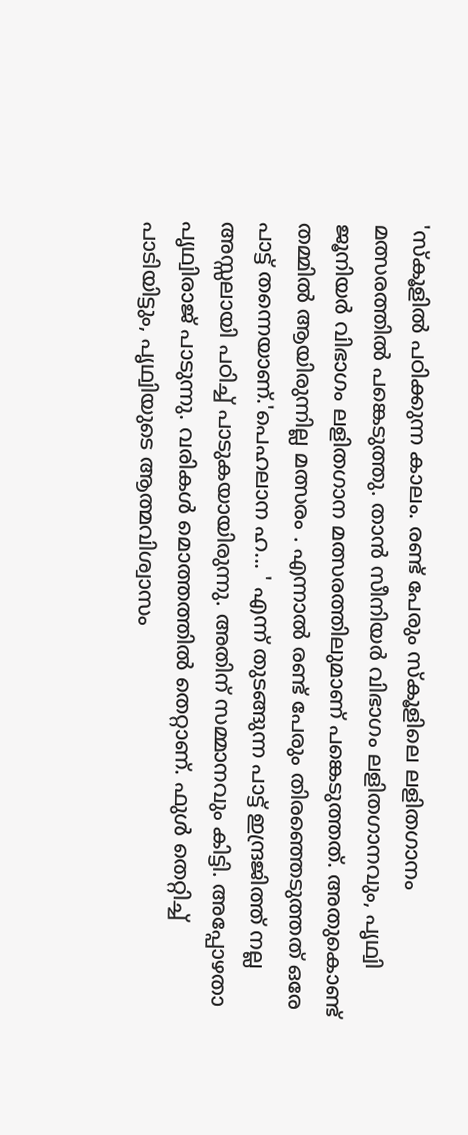'സ്‌കൂളില്‍ പഠിക്കുന്ന കാലം. രണ്ട് പേരും സ്‌കൂളിലെ ലളിതഗാനം മത്സരത്തില്‍ പങ്കെടുത്തു. താൻ സീനിയര്‍ വിഭാഗം ലളിതഗാനവും, പൃഥ്വി ജൂനിയര്‍ വിഭാഗം ലളിതഗാന മത്സരത്തിലുമാണ് പങ്കെടുത്തത്. അതുകൊണ്ട് തമ്മില്‍ ആയിരുന്നില്ല മത്സരം . എന്നാല്‍ രണ്ട് പേരും തിരഞ്ഞെടുത്തത് ഒരേ പാട്ട് തന്നെയാണ്.'പെഹലാന ഹ... ' എന്ന് തുടങ്ങുന്ന പാട്ട് ഇന്ദ്രജിത്ത് നല്ല അസ്സലായി പഠിച്ച് പാടുകയായിരുന്നു. അതിന് സമ്മാനവും കിട്ടി. അപ്പോഴതാ പൃഥ്വിരാജ് പാടുന്നു. വരികള്‍ മൊത്തത്തില്‍ തെറ്റാണ്. ഫുള്‍ തെറ്റിച്ച് പാടിയിട്ടും, പൃഥ്വിയുടെ ആത്മവിശ്വാസം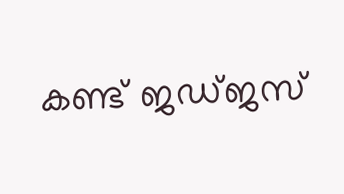കണ്ട് ജഡ്ജസ്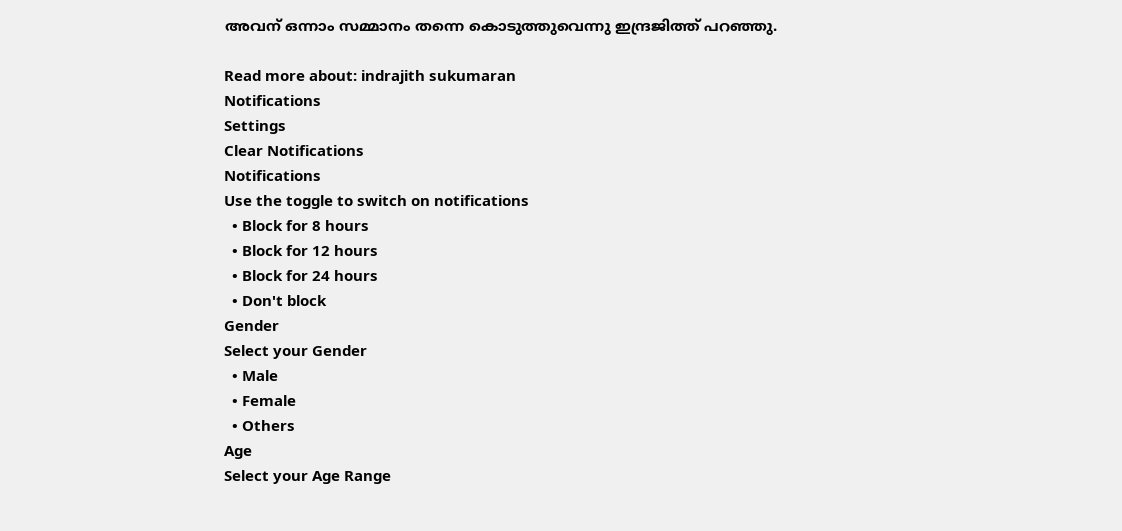അവന് ഒന്നാം സമ്മാനം തന്നെ കൊടുത്തുവെന്നു ഇന്ദ്രജിത്ത് പറഞ്ഞു.

Read more about: indrajith sukumaran
Notifications
Settings
Clear Notifications
Notifications
Use the toggle to switch on notifications
  • Block for 8 hours
  • Block for 12 hours
  • Block for 24 hours
  • Don't block
Gender
Select your Gender
  • Male
  • Female
  • Others
Age
Select your Age Range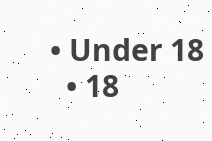• Under 18
  • 18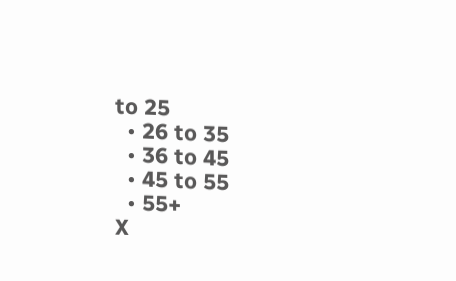to 25
  • 26 to 35
  • 36 to 45
  • 45 to 55
  • 55+
X